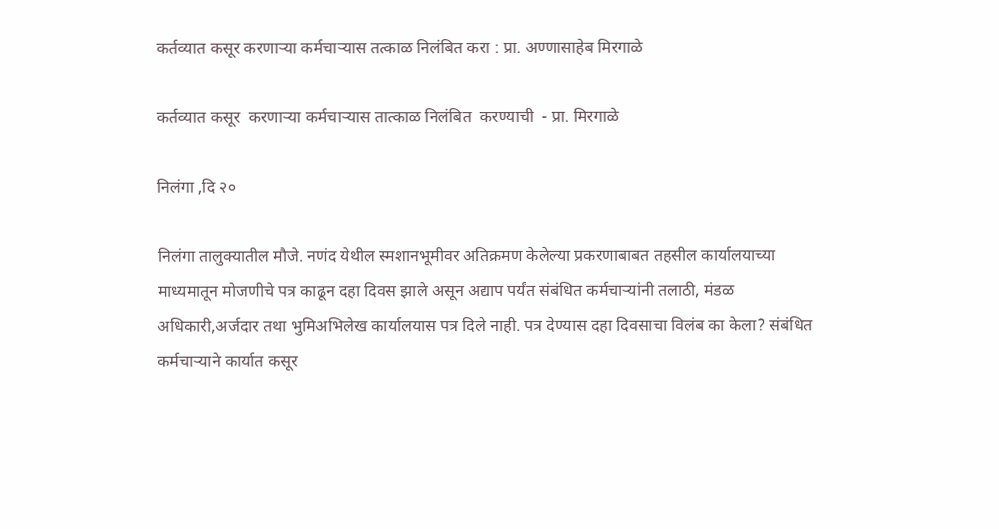कर्तव्यात कसूर करणाऱ्या कर्मचाऱ्यास तत्काळ निलंबित करा : प्रा. अण्णासाहेब मिरगाळे

कर्तव्यात कसूर  करणाऱ्या कर्मचाऱ्यास तात्काळ निलंबित  करण्याची  - प्रा. मिरगाळे

निलंगा ,दि २०

निलंगा तालुक्यातील मौजे. नणंद येथील स्मशानभूमीवर अतिक्रमण केलेल्या प्रकरणाबाबत तहसील कार्यालयाच्या माध्यमातून मोजणीचे पत्र काढून दहा दिवस झाले असून अद्याप पर्यंत संबंधित कर्मचाऱ्यांनी तलाठी, मंडळ अधिकारी,अर्जदार तथा भुमिअभिलेख कार्यालयास पत्र दिले नाही. पत्र देण्यास दहा दिवसाचा विलंब का केला? संबंधित कर्मचाऱ्याने कार्यात कसूर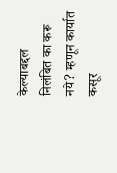केल्याबद्दल निलंबित का करू नये? म्हणून कार्यात कसूर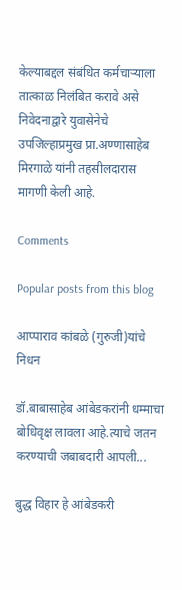केल्याबद्दल संबंधित कर्मचाऱ्याला तात्काळ निलंबित करावे असे निवेदनाद्वारे युवासेनेचे उपजिल्हाप्रमुख प्रा.अण्णासाहेब मिरगाळे यांनी तहसीलदारास मागणी केली आहे.

Comments

Popular posts from this blog

आप्पाराव कांबळे (गुरुजी)यांचे निधन

डॉ.बाबासाहेब आंबेडकरांनी धम्माचा बोधिवृक्ष लावला आहे.त्याचे जतन करण्याची जबाबदारी आपली...

बुद्ध विहार हे आंबेडकरी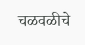चळवळीचे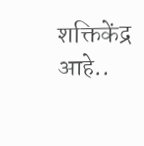शक्तिकेंद्र आहे..